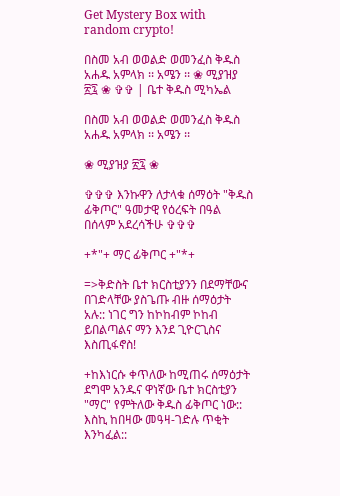Get Mystery Box with random crypto!

በስመ አብ ወወልድ ወመንፈስ ቅዱስ አሐዱ አምላክ ፡፡ አሜን ፡፡ ❀ ሚያዝያ ፳፯ ❀ ✞✞ | ቤተ ቅዱስ ሚካኤል

በስመ አብ ወወልድ ወመንፈስ ቅዱስ አሐዱ አምላክ ፡፡ አሜን ፡፡

❀ ሚያዝያ ፳፯ ❀

✞✞✞ እንኩዋን ለታላቁ ሰማዕት "ቅዱስ ፊቅጦር" ዓመታዊ የዕረፍት በዓል በሰላም አደረሳችሁ ✞✞✞

+*"+ ማር ፊቅጦር +"*+

=>ቅድስት ቤተ ክርስቲያንን በደማቸውና በገድላቸው ያስጌጡ ብዙ ሰማዕታት አሉ:: ነገር ግን ከኮከብም ኮከብ ይበልጣልና ማን እንደ ጊዮርጊስና እስጢፋኖስ!

+ከእነርሱ ቀጥለው ከሚጠሩ ሰማዕታት ደግሞ አንዱና ዋነኛው ቤተ ክርስቲያን "ማር" የምትለው ቅዱስ ፊቅጦር ነው:: እስኪ ከበዛው መዓዛ-ገድሉ ጥቂት እንካፈል::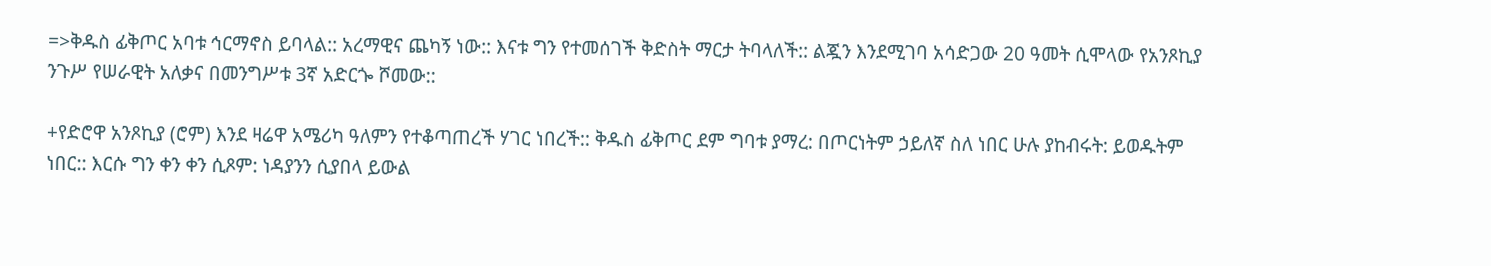=>ቅዱስ ፊቅጦር አባቱ ኅርማኖስ ይባላል:: አረማዊና ጨካኝ ነው:: እናቱ ግን የተመሰገች ቅድስት ማርታ ትባላለች:: ልጇን እንደሚገባ አሳድጋው 20 ዓመት ሲሞላው የአንጾኪያ ንጉሥ የሠራዊት አለቃና በመንግሥቱ 3ኛ አድርጐ ሾመው::

+የድሮዋ አንጾኪያ (ሮም) እንደ ዛሬዋ አሜሪካ ዓለምን የተቆጣጠረች ሃገር ነበረች:: ቅዱስ ፊቅጦር ደም ግባቱ ያማረ: በጦርነትም ኃይለኛ ስለ ነበር ሁሉ ያከብሩት: ይወዱትም ነበር:: እርሱ ግን ቀን ቀን ሲጾም: ነዳያንን ሲያበላ ይውል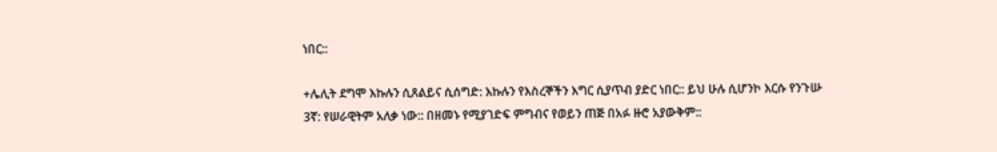ነበር::

+ሌሊት ደግሞ እኩሉን ሲጸልይና ሲሰግድ: እኩሉን የእስረኞችን እግር ሲያጥብ ያድር ነበር:: ይህ ሁሉ ሲሆንኮ እርሱ የንጉሡ 3ኛ: የሠራዊትም አለቃ ነው:: በዘመኑ የሚያገድፍ ምግብና የወይን ጠጅ በአፉ ዙሮ አያውቅም::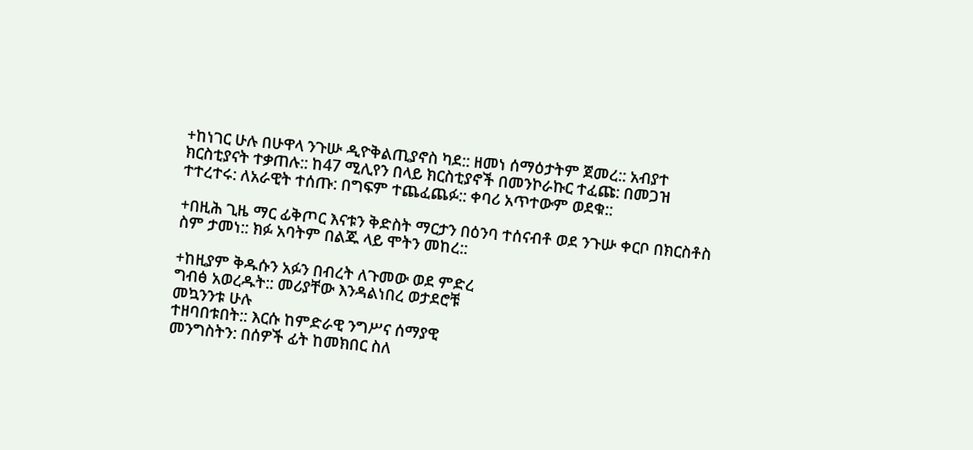+ከነገር ሁሉ በሁዋላ ንጉሡ ዲዮቅልጢያኖስ ካደ:: ዘመነ ሰማዕታትም ጀመረ:: አብያተ ክርስቲያናት ተቃጠሉ:: ከ47 ሚሊየን በላይ ክርስቲያኖች በመንኮራኩር ተፈጩ: በመጋዝ ተተረተሩ: ለአራዊት ተሰጡ: በግፍም ተጨፈጨፉ:: ቀባሪ አጥተውም ወደቁ::

+በዚሕ ጊዜ ማር ፊቅጦር እናቱን ቅድስት ማርታን በዕንባ ተሰናብቶ ወደ ንጉሡ ቀርቦ በክርስቶስ ስም ታመነ:: ክፉ አባትም በልጁ ላይ ሞትን መከረ::

+ከዚያም ቅዱሱን አፉን በብረት ለጉመው ወደ ምድረ
ግብፅ አወረዱት:: መሪያቸው እንዳልነበረ ወታደሮቹ
መኳንንቱ ሁሉ
ተዘባበቱበት:: እርሱ ከምድራዊ ንግሥና ሰማያዊ
መንግስትን: በሰዎች ፊት ከመክበር ስለ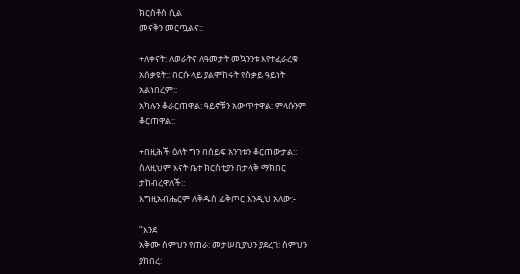ክርስቶስ ሲል
መናቅን መርጧልና::

+ለቀናት: ለወራትና ለዓመታት መኳንንቱ እየተፈራረቁ
አሰቃዩት:: በርሱ ላይ ያልሞከሩት የስቃይ ዓይነት
አልነበረም::
አካሉን ቆራርጠዋል: ዓይኖቹን አውጥተዋል: ምላሱንም
ቆርጠዋል::

+በዚሕች ዕለት ግን በሰይፍ አንገቱን ቆርጠውታል::
ስለዚህም እናት ቤተ ክርስቲያን በታላቅ ማክበር
ታከብረዋለች::
እግዚአብሔርም ለቅዱስ ፊቅጦር እንዲህ አለው:-

"እንደ
አቅሙ ስምህን የጠራ: መታሠቢያህን ያደረገ: ስምህን
ያከበረ: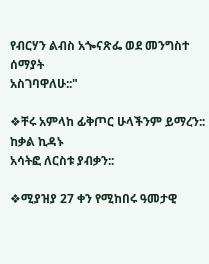የብርሃን ልብስ አጐናጽፌ ወደ መንግስተ ሰማያት
አስገባዋለሁ::"

❖ቸሩ አምላከ ፊቅጦር ሁላችንም ይማረን:: ከቃል ኪዳኑ
አሳትፎ ለርስቱ ያብቃን::

❖ሚያዝያ 27 ቀን የሚከበሩ ዓመታዊ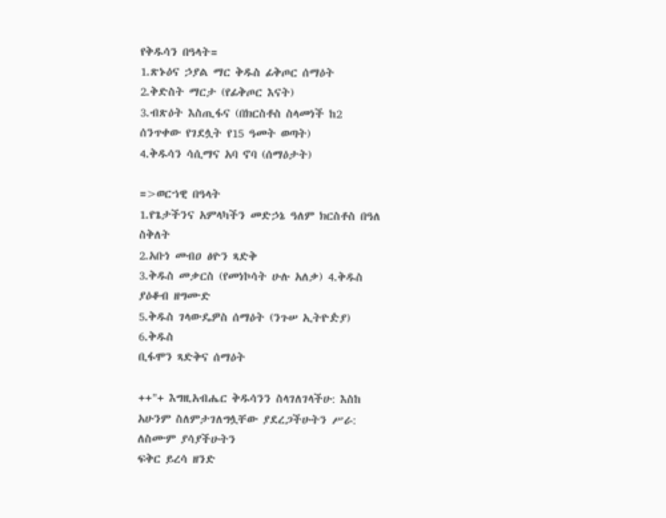የቅዱሳን በዓላት=
1.ጽኑዕና ኃያል ማር ቅዱስ ፊቅጦር ሰማዕት
2.ቅድስት ማርታ (የፊቅጦር እናት)
3.ብጽዕት እስጢፋና (በክርስቶስ ስላመነች ከ2
ሰንጥቀው የገደሏት የ15 ዓመት ወጣት)
4.ቅዱሳን ሳሲማና አባ ኖባ (ሰማዕታት)

=>ወርኀዊ በዓላት
1.የጌታችንና አምላካችን መድኃኔ ዓለም ክርስቶስ በዓለ
ስቅለት
2.አቡነ መብዐ ፅዮን ጻድቅ
3.ቅዱስ መቃርስ (የመነኮሳት ሁሉ አለቃ) 4.ቅዱስ
ያዕቆብ ዘግሙድ
5.ቅዱስ ገላውዴዎስ ሰማዕት (ንጉሠ ኢትዮዽያ)
6.ቅዱስ
ቢፋሞን ጻድቅና ሰማዕት

++"+ እግዚአብሔር ቅዱሳንን ስላገለገላችሁ: እስከ
አሁንም ስለምታገለግሏቸው ያደረጋችሁትን ሥራ:
ለስሙም ያሳያችሁትን
ፍቅር ይረሳ ዘንድ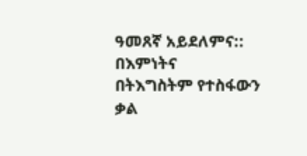ዓመጸኛ አይደለምና:: በእምነትና
በትእግስትም የተስፋውን ቃል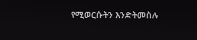የሚወርሱትን እንድትመስሉ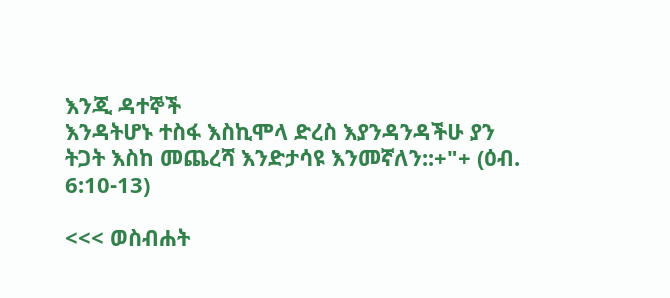እንጂ ዳተኞች
እንዳትሆኑ ተስፋ እስኪሞላ ድረስ እያንዳንዳችሁ ያን
ትጋት እስከ መጨረሻ እንድታሳዩ እንመኛለን::+"+ (ዕብ.
6:10-13)

<<< ወስብሐት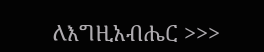ለእግዚአብሔር >>>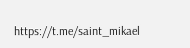https://t.me/saint_mikael